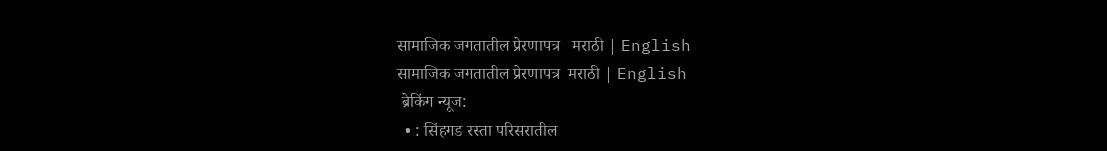सामाजिक जगतातील प्रेरणापत्र   मराठी | English
सामाजिक जगतातील प्रेरणापत्र  मराठी | English
 ब्रेकिंग न्यूज:
  • : सिंहगड रस्ता परिसरातील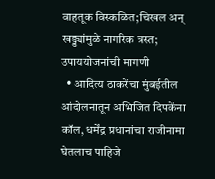वाहतूक विस्कळित;चिखल अन् खड्ड्यांमुळे नागरिक त्रस्त; उपाययोजनांची मागणी
  • आदित्य ठाकरेंचा मुंबईतील आंदोलनातून अभिजित दिपकेंना कॉल, धर्मेंद्र प्रधानांचा राजीनामा घेतलाच पाहिजे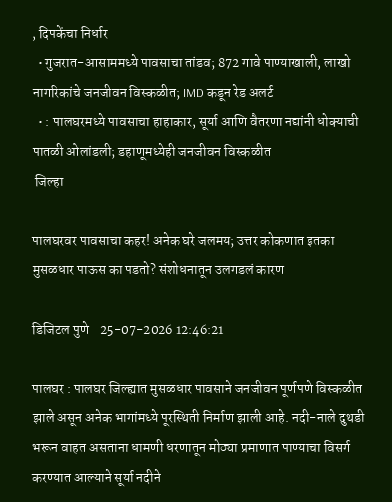, दिपकेंचा निर्धार
  • गुजरात-आसाममध्ये पावसाचा तांडव; 872 गावे पाण्याखाली, लाखो नागरिकांचे जनजीवन विस्कळीत; IMD कडून रेड अलर्ट
  • : पालघरमध्ये पावसाचा हाहाकार, सूर्या आणि वैतरणा नद्यांनी धोक्याची पातळी ओलांडली; डहाणूमध्येही जनजीवन विस्कळीत
 जिल्हा

पालघरवर पावसाचा कहर! अनेक घरे जलमय; उत्तर कोकणात इतका मुसळधार पाऊस का पडतो? संशोधनातून उलगडलं कारण

डिजिटल पुणे    25-07-2026 12:46:21

पालघर : पालघर जिल्ह्यात मुसळधार पावसाने जनजीवन पूर्णपणे विस्कळीत झाले असून अनेक भागांमध्ये पूरस्थिती निर्माण झाली आहे. नदी-नाले दुथडी भरून वाहत असताना धामणी धरणातून मोठ्या प्रमाणात पाण्याचा विसर्ग करण्यात आल्याने सूर्या नदीने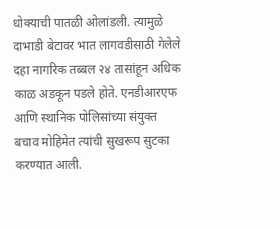धोक्याची पातळी ओलांडली. त्यामुळे दाभाडी बेटावर भात लागवडीसाठी गेलेले दहा नागरिक तब्बल २४ तासांहून अधिक काळ अडकून पडले होते. एनडीआरएफ आणि स्थानिक पोलिसांच्या संयुक्त बचाव मोहिमेत त्यांची सुखरूप सुटका करण्यात आली.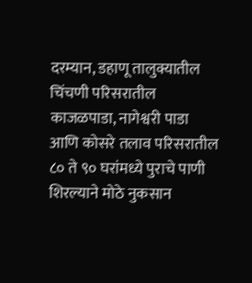दरम्यान, डहाणू तालुक्यातील चिंचणी परिसरातील काजळपाडा, नागेश्वरी पाडा आणि कोसरे तलाव परिसरातील ८० ते ९० घरांमध्ये पुराचे पाणी शिरल्याने मोठे नुकसान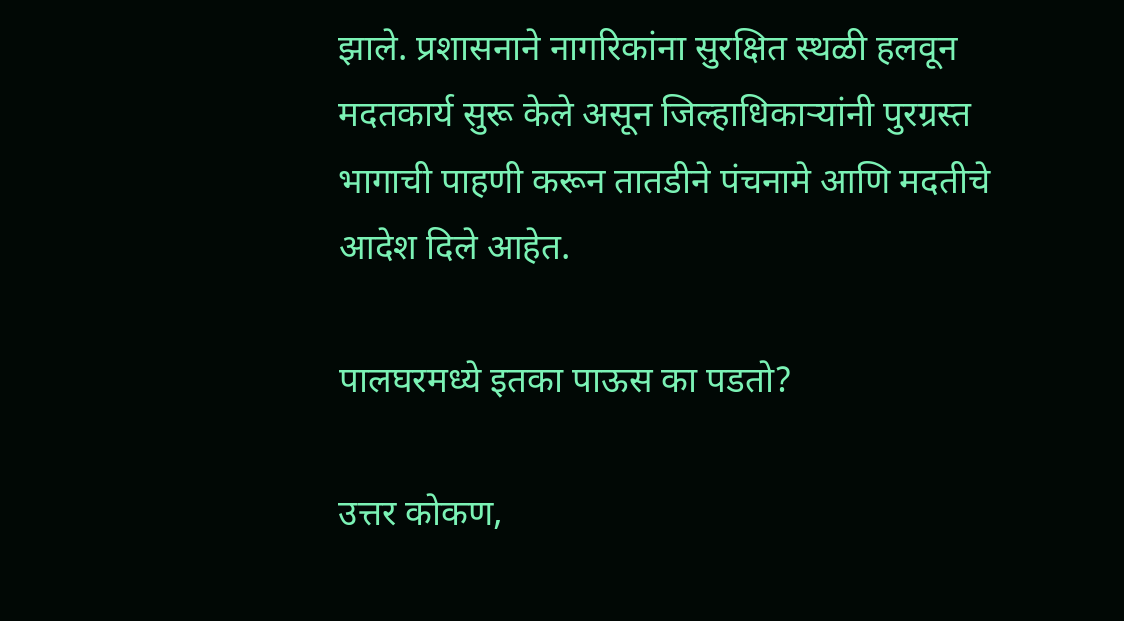झाले. प्रशासनाने नागरिकांना सुरक्षित स्थळी हलवून मदतकार्य सुरू केले असून जिल्हाधिकाऱ्यांनी पुरग्रस्त भागाची पाहणी करून तातडीने पंचनामे आणि मदतीचे आदेश दिले आहेत.

पालघरमध्ये इतका पाऊस का पडतो?

उत्तर कोकण,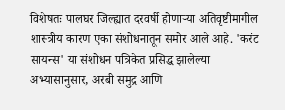विशेषतः पालघर जिल्ह्यात दरवर्षी होणाऱ्या अतिवृष्टीमागील शास्त्रीय कारण एका संशोधनातून समोर आले आहे. 'करंट सायन्स' या संशोधन पत्रिकेत प्रसिद्ध झालेल्या अभ्यासानुसार, अरबी समुद्र आणि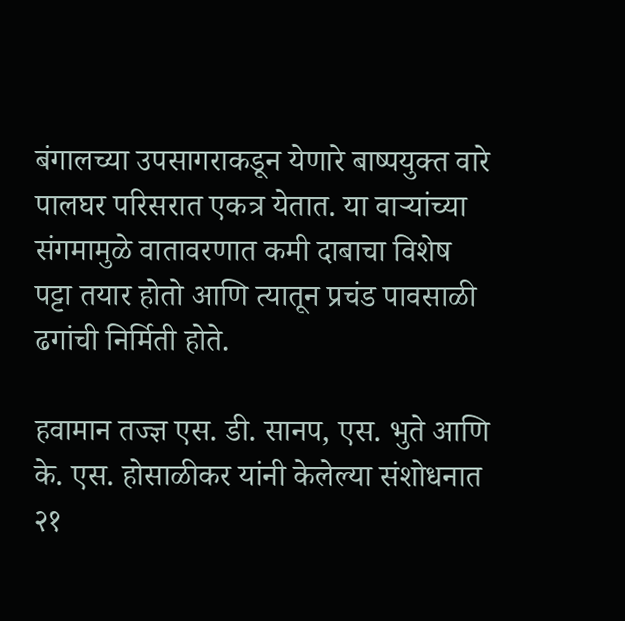बंगालच्या उपसागराकडून येणारे बाष्पयुक्त वारे पालघर परिसरात एकत्र येतात. या वाऱ्यांच्या संगमामुळे वातावरणात कमी दाबाचा विशेष पट्टा तयार होतो आणि त्यातून प्रचंड पावसाळी ढगांची निर्मिती होते.

हवामान तज्ज्ञ एस. डी. सानप, एस. भुते आणि के. एस. होसाळीकर यांनी केलेल्या संशोधनात २१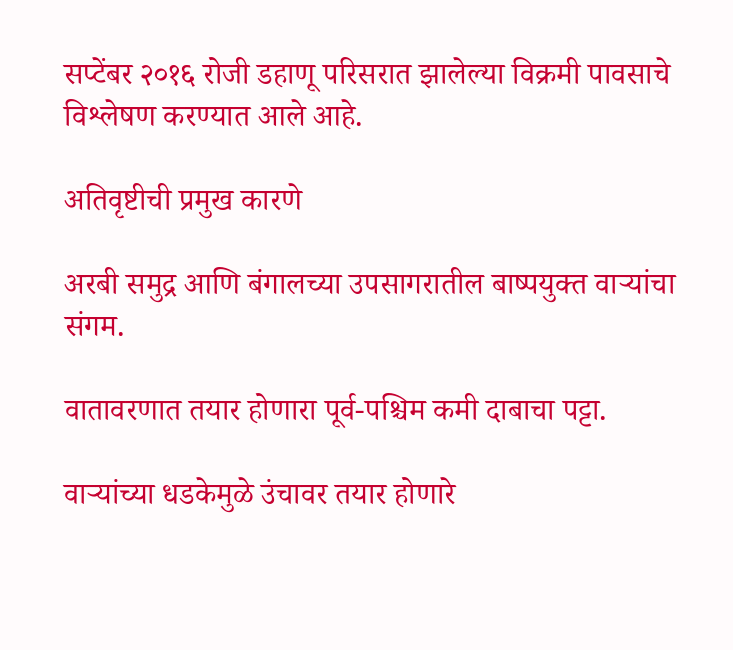सप्टेंबर २०१६ रोजी डहाणू परिसरात झालेल्या विक्रमी पावसाचे विश्लेषण करण्यात आले आहे.

अतिवृष्टीची प्रमुख कारणे

अरबी समुद्र आणि बंगालच्या उपसागरातील बाष्पयुक्त वाऱ्यांचा संगम.

वातावरणात तयार होणारा पूर्व-पश्चिम कमी दाबाचा पट्टा.

वाऱ्यांच्या धडकेमुळे उंचावर तयार होणारे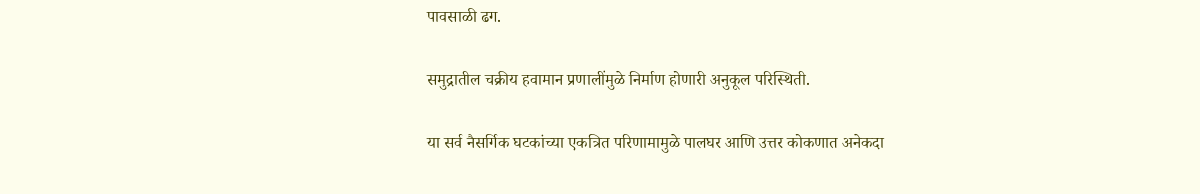पावसाळी ढग.

समुद्रातील चक्रीय हवामान प्रणालींमुळे निर्माण होणारी अनुकूल परिस्थिती.

या सर्व नैसर्गिक घटकांच्या एकत्रित परिणामामुळे पालघर आणि उत्तर कोकणात अनेकदा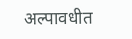अल्पावधीत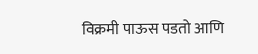विक्रमी पाऊस पडतो आणि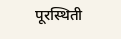पूरस्थिती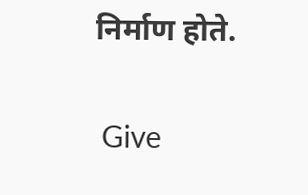निर्माण होते.


 Give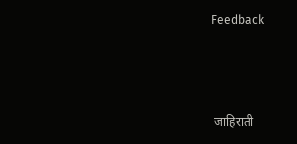Feedback



 जाहिराती